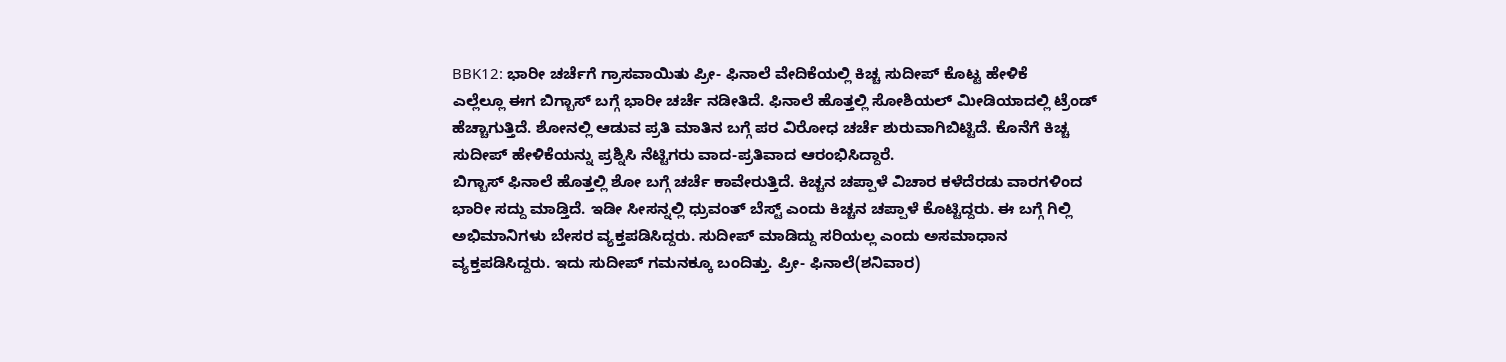BBK12: ಭಾರೀ ಚರ್ಚೆಗೆ ಗ್ರಾಸವಾಯಿತು ಪ್ರೀ- ಫಿನಾಲೆ ವೇದಿಕೆಯಲ್ಲಿ ಕಿಚ್ಚ ಸುದೀಪ್ ಕೊಟ್ಟ ಹೇಳಿಕೆ
ಎಲ್ಲೆಲ್ಲೂ ಈಗ ಬಿಗ್ಬಾಸ್ ಬಗ್ಗೆ ಭಾರೀ ಚರ್ಚೆ ನಡೀತಿದೆ. ಫಿನಾಲೆ ಹೊತ್ತಲ್ಲಿ ಸೋಶಿಯಲ್ ಮೀಡಿಯಾದಲ್ಲಿ ಟ್ರೆಂಡ್ ಹೆಚ್ಚಾಗುತ್ತಿದೆ. ಶೋನಲ್ಲಿ ಆಡುವ ಪ್ರತಿ ಮಾತಿನ ಬಗ್ಗೆ ಪರ ವಿರೋಧ ಚರ್ಚೆ ಶುರುವಾಗಿಬಿಟ್ಟಿದೆ. ಕೊನೆಗೆ ಕಿಚ್ಚ ಸುದೀಪ್ ಹೇಳಿಕೆಯನ್ನು ಪ್ರಶ್ನಿಸಿ ನೆಟ್ಟಿಗರು ವಾದ-ಪ್ರತಿವಾದ ಆರಂಭಿಸಿದ್ದಾರೆ.
ಬಿಗ್ಬಾಸ್ ಫಿನಾಲೆ ಹೊತ್ತಲ್ಲಿ ಶೋ ಬಗ್ಗೆ ಚರ್ಚೆ ಕಾವೇರುತ್ತಿದೆ. ಕಿಚ್ಚನ ಚಪ್ಪಾಳೆ ವಿಚಾರ ಕಳೆದೆರಡು ವಾರಗಳಿಂದ ಭಾರೀ ಸದ್ದು ಮಾಡ್ತಿದೆ. ಇಡೀ ಸೀಸನ್ನಲ್ಲಿ ಧ್ರುವಂತ್ ಬೆಸ್ಟ್ ಎಂದು ಕಿಚ್ಚನ ಚಪ್ಪಾಳೆ ಕೊಟ್ಟಿದ್ದರು. ಈ ಬಗ್ಗೆ ಗಿಲ್ಲಿ ಅಭಿಮಾನಿಗಳು ಬೇಸರ ವ್ಯಕ್ತಪಡಿಸಿದ್ದರು. ಸುದೀಪ್ ಮಾಡಿದ್ದು ಸರಿಯಲ್ಲ ಎಂದು ಅಸಮಾಧಾನ ವ್ಯಕ್ತಪಡಿಸಿದ್ದರು. ಇದು ಸುದೀಪ್ ಗಮನಕ್ಕೂ ಬಂದಿತ್ತು. ಪ್ರೀ- ಫಿನಾಲೆ(ಶನಿವಾರ)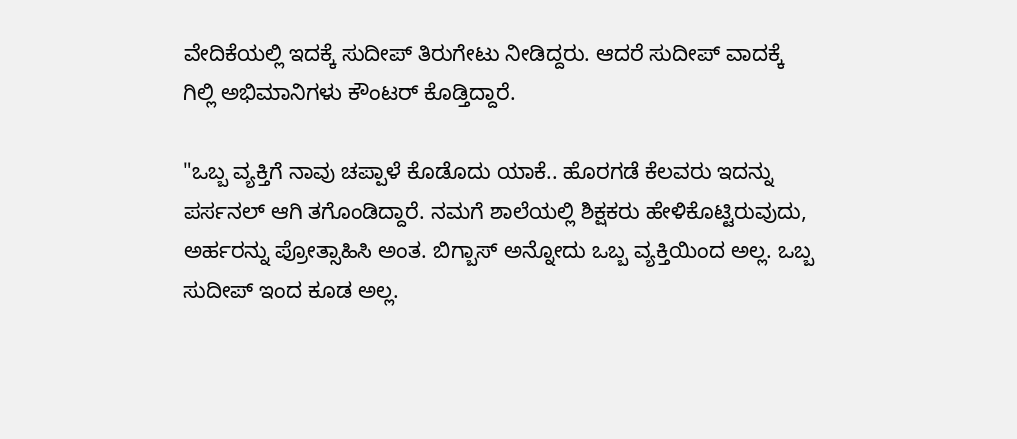ವೇದಿಕೆಯಲ್ಲಿ ಇದಕ್ಕೆ ಸುದೀಪ್ ತಿರುಗೇಟು ನೀಡಿದ್ದರು. ಆದರೆ ಸುದೀಪ್ ವಾದಕ್ಕೆ ಗಿಲ್ಲಿ ಅಭಿಮಾನಿಗಳು ಕೌಂಟರ್ ಕೊಡ್ತಿದ್ದಾರೆ.

"ಒಬ್ಬ ವ್ಯಕ್ತಿಗೆ ನಾವು ಚಪ್ಪಾಳೆ ಕೊಡೊದು ಯಾಕೆ.. ಹೊರಗಡೆ ಕೆಲವರು ಇದನ್ನು ಪರ್ಸನಲ್ ಆಗಿ ತಗೊಂಡಿದ್ದಾರೆ. ನಮಗೆ ಶಾಲೆಯಲ್ಲಿ ಶಿಕ್ಷಕರು ಹೇಳಿಕೊಟ್ಟಿರುವುದು, ಅರ್ಹರನ್ನು ಪ್ರೋತ್ಸಾಹಿಸಿ ಅಂತ. ಬಿಗ್ಬಾಸ್ ಅನ್ನೋದು ಒಬ್ಬ ವ್ಯಕ್ತಿಯಿಂದ ಅಲ್ಲ. ಒಬ್ಬ ಸುದೀಪ್ ಇಂದ ಕೂಡ ಅಲ್ಲ.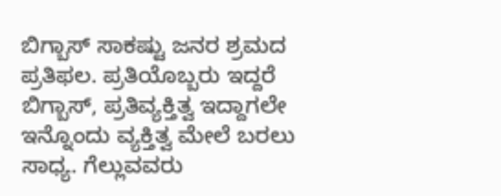ಬಿಗ್ಬಾಸ್ ಸಾಕಷ್ಟು ಜನರ ಶ್ರಮದ ಪ್ರತಿಫಲ. ಪ್ರತಿಯೊಬ್ಬರು ಇದ್ದರೆ ಬಿಗ್ಬಾಸ್, ಪ್ರತಿವ್ಯಕ್ತಿತ್ವ ಇದ್ದಾಗಲೇ ಇನ್ನೊಂದು ವ್ಯಕ್ತಿತ್ವ ಮೇಲೆ ಬರಲು ಸಾಧ್ಯ. ಗೆಲ್ಲುವವರು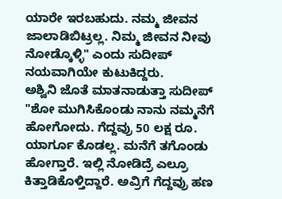ಯಾರೇ ಇರಬಹುದು. ನಮ್ಮ ಜೀವನ ಜಾಲಾಡಿಬಿಟ್ರಲ್ಲ. ನಿಮ್ಮ ಜೀವನ ನೀವು ನೋಡ್ಕೊಳ್ಳಿ" ಎಂದು ಸುದೀಪ್ ನಯವಾಗಿಯೇ ಕುಟುಕಿದ್ದರು.
ಅಶ್ವಿನಿ ಜೊತೆ ಮಾತನಾಡುತ್ತಾ ಸುದೀಪ್ "ಶೋ ಮುಗಿಸಿಕೊಂಡು ನಾನು ನಮ್ಮನೆಗೆ ಹೋಗೋದು. ಗೆದ್ದವ್ರು 50 ಲಕ್ಷ ರೂ. ಯಾರ್ಗೂ ಕೊಡಲ್ಲ. ಮನೆಗೆ ತಗೊಂಡು ಹೋಗ್ತಾರೆ. ಇಲ್ಲಿ ನೋಡಿದ್ರೆ ಎಲ್ರೂ ಕಿತ್ತಾಡಿಕೊಳ್ತಿದ್ದಾರೆ. ಅವ್ರಿಗೆ ಗೆದ್ದವ್ರು ಹಣ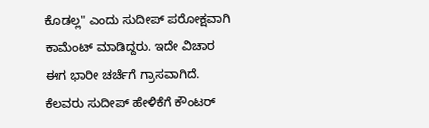ಕೊಡಲ್ಲ" ಎಂದು ಸುದೀಪ್ ಪರೋಕ್ಷವಾಗಿ ಕಾಮೆಂಟ್ ಮಾಡಿದ್ದರು. ಇದೇ ವಿಚಾರ ಈಗ ಭಾರೀ ಚರ್ಚೆಗೆ ಗ್ರಾಸವಾಗಿದೆ. ಕೆಲವರು ಸುದೀಪ್ ಹೇಳಿಕೆಗೆ ಕೌಂಟರ್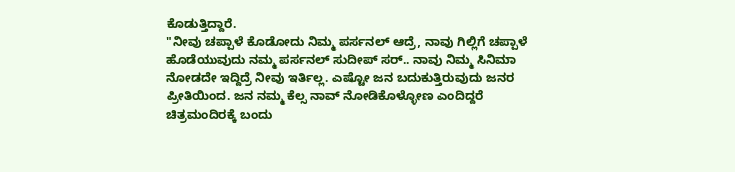ಕೊಡುತ್ತಿದ್ದಾರೆ.
"ನೀವು ಚಪ್ಪಾಳೆ ಕೊಡೋದು ನಿಮ್ಮ ಪರ್ಸನಲ್ ಆದ್ರೆ, ನಾವು ಗಿಲ್ಲಿಗೆ ಚಪ್ಪಾಳೆ ಹೊಡೆಯುವುದು ನಮ್ಮ ಪರ್ಸನಲ್ ಸುದೀಪ್ ಸರ್.. ನಾವು ನಿಮ್ಮ ಸಿನಿಮಾ ನೋಡದೇ ಇದ್ದಿದ್ರೆ ನೀವು ಇರ್ತಿಲ್ಲ. ಎಷ್ಟೋ ಜನ ಬದುಕುತ್ತಿರುವುದು ಜನರ ಪ್ರೀತಿಯಿಂದ. ಜನ ನಮ್ಮ ಕೆಲ್ಸ ನಾವ್ ನೋಡಿಕೊಳ್ಳೋಣ ಎಂದಿದ್ದರೆ ಚಿತ್ರಮಂದಿರಕ್ಕೆ ಬಂದು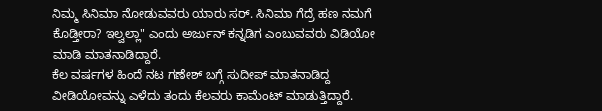ನಿಮ್ಮ ಸಿನಿಮಾ ನೋಡುವವರು ಯಾರು ಸರ್. ಸಿನಿಮಾ ಗೆದ್ರೆ ಹಣ ನಮಗೆ ಕೊಡ್ತೀರಾ? ಇಲ್ವಲ್ಲಾ" ಎಂದು ಅರ್ಜುನ್ ಕನ್ನಡಿಗ ಎಂಬುವವರು ವಿಡಿಯೋ ಮಾಡಿ ಮಾತನಾಡಿದ್ದಾರೆ.
ಕೆಲ ವರ್ಷಗಳ ಹಿಂದೆ ನಟ ಗಣೇಶ್ ಬಗ್ಗೆ ಸುದೀಪ್ ಮಾತನಾಡಿದ್ದ ವೀಡಿಯೋವನ್ನು ಎಳೆದು ತಂದು ಕೆಲವರು ಕಾಮೆಂಟ್ ಮಾಡುತ್ತಿದ್ದಾರೆ.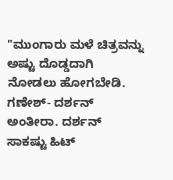"ಮುಂಗಾರು ಮಳೆ ಚಿತ್ರವನ್ನು ಅಷ್ಟು ದೊಡ್ಡದಾಗಿ ನೋಡಲು ಹೋಗಬೇಡಿ. ಗಣೇಶ್- ದರ್ಶನ್ ಅಂತೀರಾ. ದರ್ಶನ್ ಸಾಕಷ್ಟು ಹಿಟ್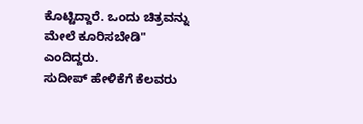ಕೊಟ್ಟಿದ್ದಾರೆ. ಒಂದು ಚಿತ್ರವನ್ನು ಮೇಲೆ ಕೂರಿಸಬೇಡಿ" ಎಂದಿದ್ದರು.
ಸುದೀಪ್ ಹೇಳಿಕೆಗೆ ಕೆಲವರು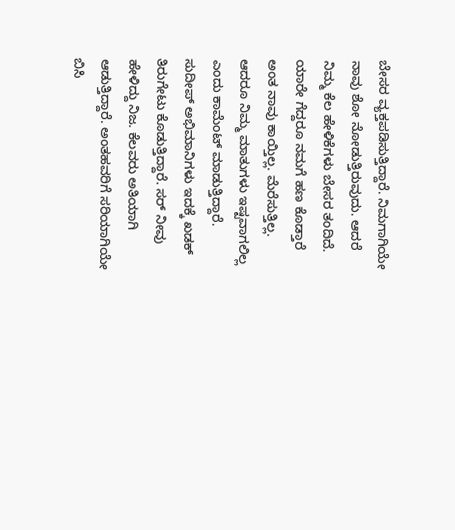ಬೇಸರ ವ್ಯಕ್ತಪಡಿಸುತ್ತಿದ್ದಾರೆ. ನಿಮಗಾಗಿಯೇ ನಾವು ಶೋ ನೋಡುತ್ತಿರುವುದು. ಆದರೆ ನಿಮ್ಮ ಕೆಲ ಹೇಳಿಕೆಗಳು ಬೇಸರ ತಂದಿದೆ. ಯಾರೇ ಗೆದ್ದರೂ ನಮಗೆ ಹಣ ಕೊಡ್ತಾರೆ ಅಂತ ನಾವು ಕಾಯ್ತಿಲ್ಲ. ಮೆರೆಸುತ್ತಿಲ್ಲ. ಆದರೂ ನಿಮ್ಮ ಮಾತುಗಳು ಇಷ್ಟವಾಗಲಿಲ್ಲ ಎಂದು ಕಾಮೆಂಟ್ ಮಾಡುತ್ತಿದ್ದಾರೆ.
ಸುದೀಪ್ ಅಭಿಮಾನಿಗಳು ಇದಕ್ಕೆ ಖಡಕ್ ತಿರುಗೇಟು ಕೊಡುತ್ತಿದ್ದಾರೆ. ಸರ್ ನೀವು ಹೇಳಿದ್ದು ನಿಜ. ಕೆಲವರು ಅತಿಯಾಗಿ ಆಡುತ್ತಿದ್ದಾರೆ. ಅಂತಹವರಿಗೆ ಸರಿಯಾಗಿಯೇ ಬಿಸಿ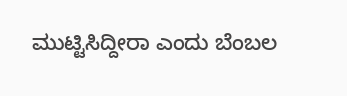ಮುಟ್ಟಿಸಿದ್ದೀರಾ ಎಂದು ಬೆಂಬಲ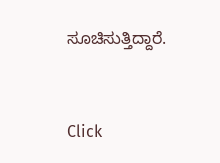ಸೂಚಿಸುತ್ತಿದ್ದಾರೆ.


Click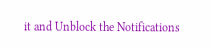it and Unblock the Notifications